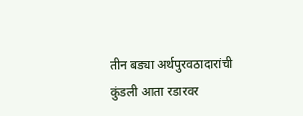तीन बड्या अर्थपुरवठादारांची कुंडली आता रडारवर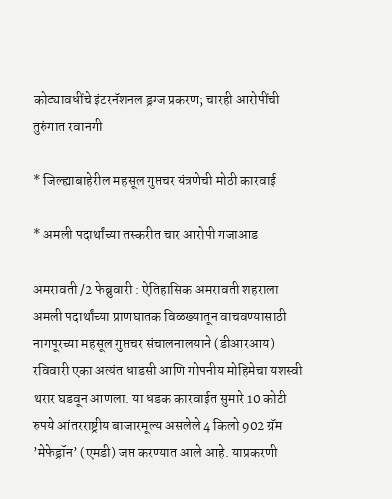कोट्यावधींचे इंटरनॅशनल ड्रग्ज प्रकरण; चारही आरोपींची तुरुंगात रवानगी

* जिल्ह्याबाहेरील महसूल गुप्तचर यंत्रणेची मोठी कारवाई

* अमली पदार्थांच्या तस्करीत चार आरोपी गजाआड

अमरावती /2 फेब्रुवारी : ऐतिहासिक अमरावती शहराला अमली पदार्थांच्या प्राणघातक विळख्यातून वाचवण्यासाठी नागपूरच्या महसूल गुप्तचर संचालनालयाने (डीआरआय) रविवारी एका अत्यंत धाडसी आणि गोपनीय मोहिमेचा यशस्वी थरार घडवून आणला. या धडक कारवाईत सुमारे 10 कोटी रुपये आंतरराष्ट्रीय बाजारमूल्य असलेले 4 किलो 902 ग्रॅम ’मेफेड्रॉन’ (एमडी) जप्त करण्यात आले आहे. याप्रकरणी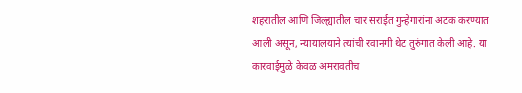शहरातील आणि जिल्ह्यातील चार सराईत गुन्हेगारांना अटक करण्यात आली असून, न्यायालयाने त्यांची रवानगी थेट तुरुंगात केली आहे. या कारवाईमुळे केवळ अमरावतीच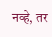नव्हे, तर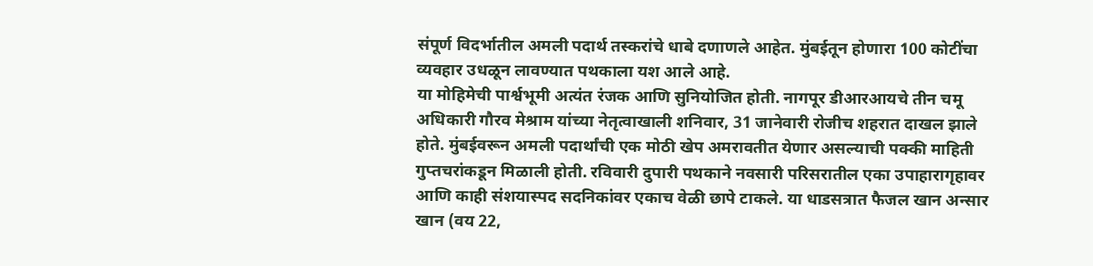संपूर्ण विदर्भातील अमली पदार्थ तस्करांचे धाबे दणाणले आहेत. मुंबईतून होणारा 100 कोटींचा व्यवहार उधळून लावण्यात पथकाला यश आले आहे.
या मोहिमेची पार्श्वभूमी अत्यंत रंजक आणि सुनियोजित होती. नागपूर डीआरआयचे तीन चमू अधिकारी गौरव मेश्राम यांच्या नेतृत्वाखाली शनिवार, 31 जानेवारी रोजीच शहरात दाखल झाले होते. मुंबईवरून अमली पदार्थांची एक मोठी खेप अमरावतीत येणार असल्याची पक्की माहिती गुप्तचरांकडून मिळाली होती. रविवारी दुपारी पथकाने नवसारी परिसरातील एका उपाहारागृहावर आणि काही संशयास्पद सदनिकांवर एकाच वेळी छापे टाकले. या धाडसत्रात फैजल खान अन्सार खान (वय 22,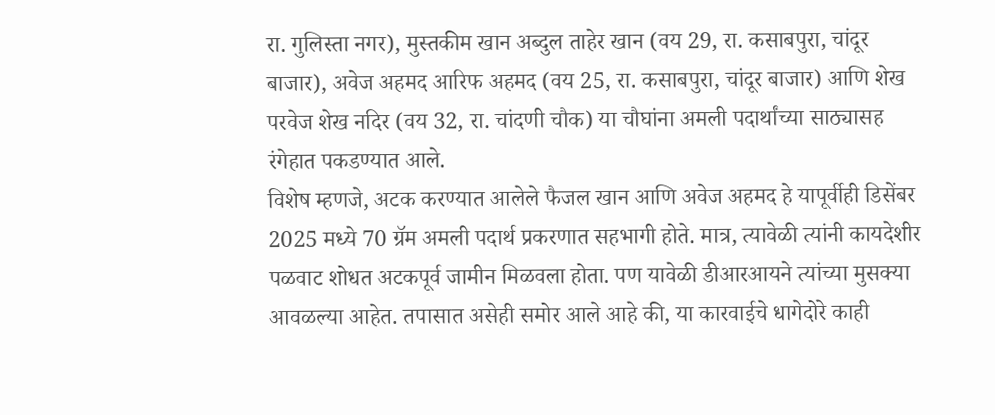रा. गुलिस्ता नगर), मुस्तकीम खान अब्दुल ताहेर खान (वय 29, रा. कसाबपुरा, चांदूर बाजार), अवेज अहमद आरिफ अहमद (वय 25, रा. कसाबपुरा, चांदूर बाजार) आणि शेख परवेज शेख नदिर (वय 32, रा. चांदणी चौक) या चौघांना अमली पदार्थांच्या साठ्यासह रंगेहात पकडण्यात आले.
विशेष म्हणजे, अटक करण्यात आलेले फैजल खान आणि अवेज अहमद हे यापूर्वीही डिसेंबर 2025 मध्ये 70 ग्रॅम अमली पदार्थ प्रकरणात सहभागी होते. मात्र, त्यावेळी त्यांनी कायदेशीर पळवाट शोधत अटकपूर्व जामीन मिळवला होता. पण यावेळी डीआरआयने त्यांच्या मुसक्या आवळल्या आहेत. तपासात असेही समोर आले आहे की, या कारवाईचे धागेदोरे काही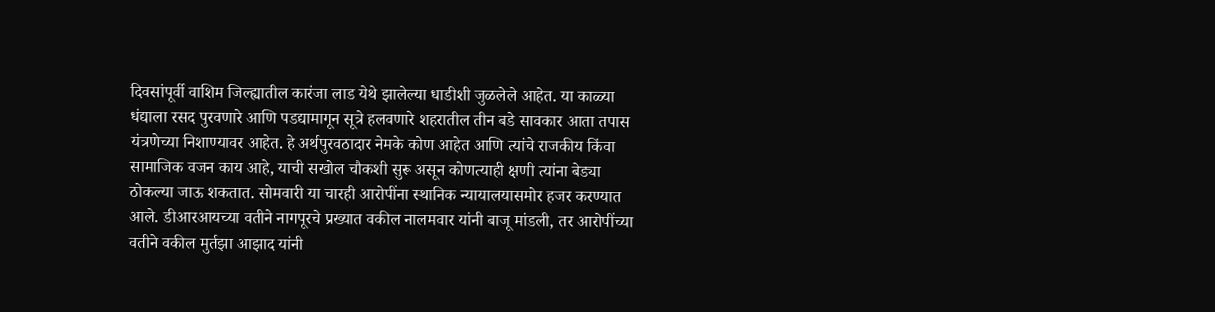दिवसांपूर्वी वाशिम जिल्ह्यातील कारंजा लाड येथे झालेल्या धाडीशी जुळलेले आहेत. या काळ्या धंद्याला रसद पुरवणारे आणि पडद्यामागून सूत्रे हलवणारे शहरातील तीन बडे सावकार आता तपास यंत्रणेच्या निशाण्यावर आहेत. हे अर्थपुरवठादार नेमके कोण आहेत आणि त्यांचे राजकीय किंवा सामाजिक वजन काय आहे, याची सखोल चौकशी सुरू असून कोणत्याही क्षणी त्यांना बेड्या ठोकल्या जाऊ शकतात. सोमवारी या चारही आरोपींना स्थानिक न्यायालयासमोर हजर करण्यात आले. डीआरआयच्या वतीने नागपूरचे प्रख्यात वकील नालमवार यांनी बाजू मांडली, तर आरोपींच्या वतीने वकील मुर्तझा आझाद यांनी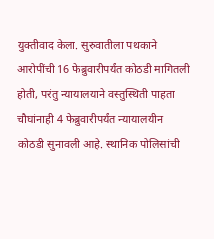युक्तीवाद केला. सुरुवातीला पथकाने आरोपींची 16 फेब्रुवारीपर्यंत कोठडी मागितली होती, परंतु न्यायालयाने वस्तुस्थिती पाहता चौघांनाही 4 फेब्रुवारीपर्यंत न्यायालयीन कोठडी सुनावली आहे. स्थानिक पोलिसांची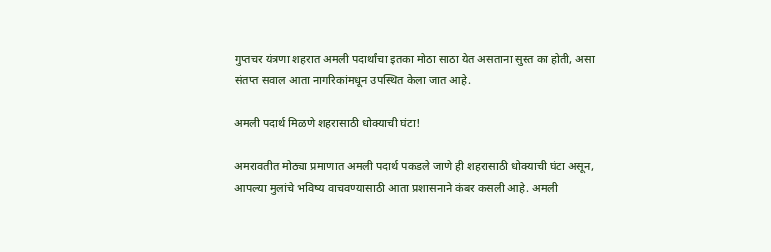गुप्तचर यंत्रणा शहरात अमली पदार्थांचा इतका मोठा साठा येत असताना सुस्त का होती, असा संतप्त सवाल आता नागरिकांमधून उपस्थित केला जात आहे.

अमली पदार्थ मिळणे शहरासाठी धोक्याची घंटा!

अमरावतीत मोठ्या प्रमाणात अमली पदार्थ पकडले जाणे ही शहरासाठी धोक्याची घंटा असून, आपल्या मुलांचे भविष्य वाचवण्यासाठी आता प्रशासनाने कंबर कसली आहे. अमली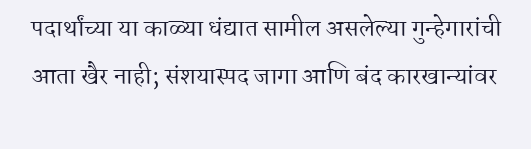पदार्थांच्या या काळ्या धंद्यात सामील असलेल्या गुन्हेगारांची आता खैर नाही; संशयास्पद जागा आणि बंद कारखान्यांवर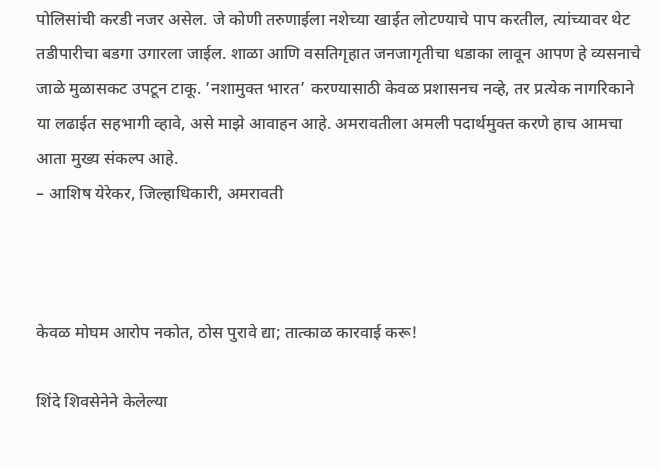पोलिसांची करडी नजर असेल. जे कोणी तरुणाईला नशेच्या खाईत लोटण्याचे पाप करतील, त्यांच्यावर थेट तडीपारीचा बडगा उगारला जाईल. शाळा आणि वसतिगृहात जनजागृतीचा धडाका लावून आपण हे व्यसनाचे जाळे मुळासकट उपटून टाकू. ’नशामुक्त भारत’ करण्यासाठी केवळ प्रशासनच नव्हे, तर प्रत्येक नागरिकाने या लढाईत सहभागी व्हावे, असे माझे आवाहन आहे. अमरावतीला अमली पदार्थमुक्त करणे हाच आमचा आता मुख्य संकल्प आहे.
– आशिष येरेकर, जिल्हाधिकारी, अमरावती



केवळ मोघम आरोप नकोत, ठोस पुरावे द्या; तात्काळ कारवाई करू!

शिंदे शिवसेनेने केलेल्या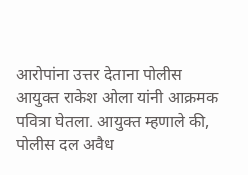आरोपांना उत्तर देताना पोलीस आयुक्त राकेश ओला यांनी आक्रमक पवित्रा घेतला. आयुक्त म्हणाले की, पोलीस दल अवैध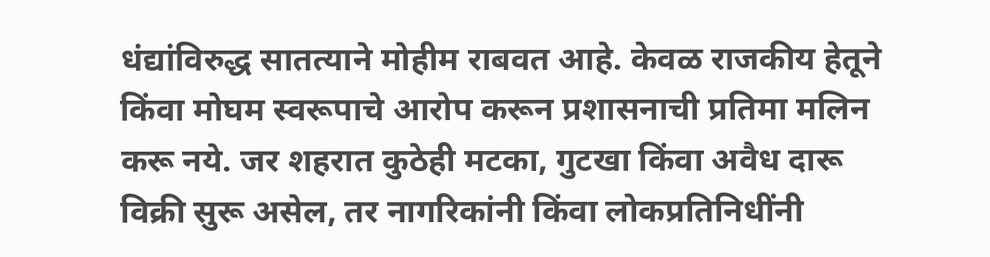धंद्यांविरुद्ध सातत्याने मोहीम राबवत आहे. केवळ राजकीय हेतूने किंवा मोघम स्वरूपाचे आरोप करून प्रशासनाची प्रतिमा मलिन करू नये. जर शहरात कुठेही मटका, गुटखा किंवा अवैध दारू विक्री सुरू असेल, तर नागरिकांनी किंवा लोकप्रतिनिधींनी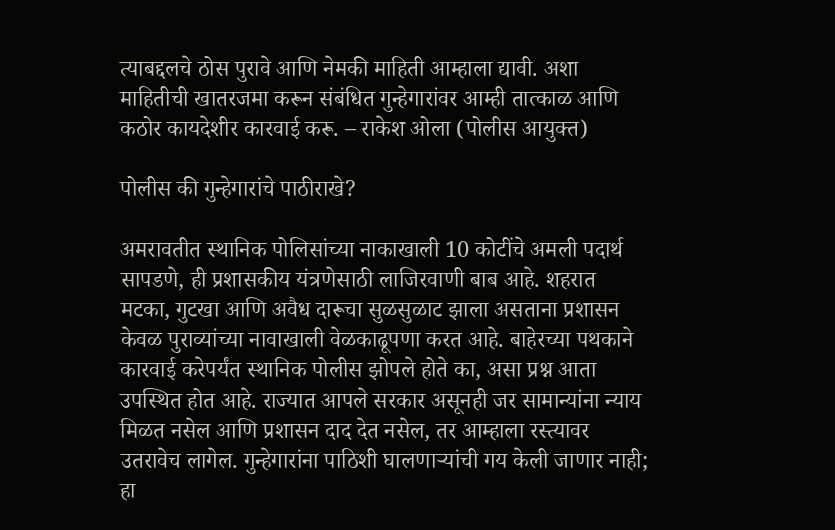त्याबद्दलचे ठोस पुरावे आणि नेमकी माहिती आम्हाला द्यावी. अशा माहितीची खातरजमा करून संबंधित गुन्हेगारांवर आम्ही तात्काळ आणि कठोर कायदेशीर कारवाई करू. – राकेश ओला (पोलीस आयुक्त)

पोलीस की गुन्हेगारांचे पाठीराखे?

अमरावतीत स्थानिक पोलिसांच्या नाकाखाली 10 कोटींचे अमली पदार्थ सापडणे, ही प्रशासकीय यंत्रणेसाठी लाजिरवाणी बाब आहे. शहरात मटका, गुटखा आणि अवैध दारूचा सुळसुळाट झाला असताना प्रशासन केवळ पुराव्यांच्या नावाखाली वेळकाढूपणा करत आहे. बाहेरच्या पथकाने कारवाई करेपर्यंत स्थानिक पोलीस झोपले होते का, असा प्रश्न आता उपस्थित होत आहे. राज्यात आपले सरकार असूनही जर सामान्यांना न्याय मिळत नसेल आणि प्रशासन दाद देत नसेल, तर आम्हाला रस्त्यावर उतरावेच लागेल. गुन्हेगारांना पाठिशी घालणार्‍यांची गय केली जाणार नाही; हा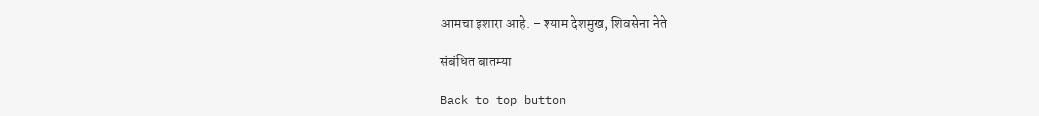आमचा इशारा आहे. – श्याम देशमुख, शिवसेना नेते

संबंधित बातम्या

Back to top button